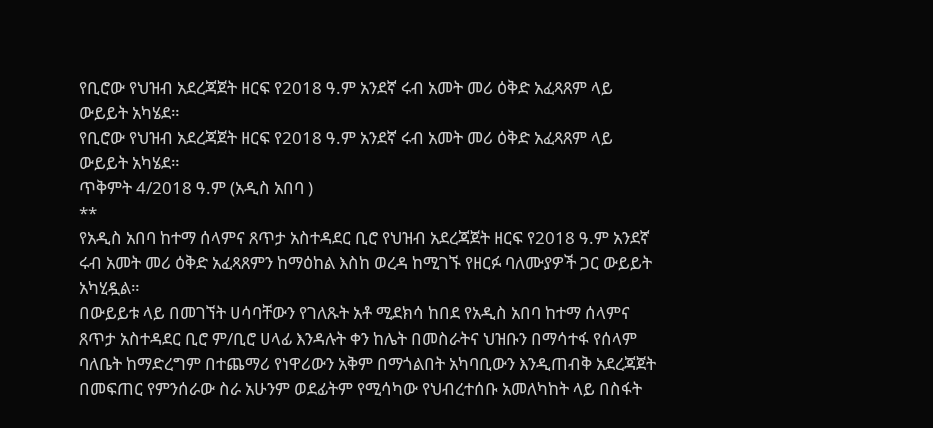የቢሮው የህዝብ አደረጃጀት ዘርፍ የ2018 ዓ.ም አንደኛ ሩብ አመት መሪ ዕቅድ አፈጻጸም ላይ ውይይት አካሄደ።
የቢሮው የህዝብ አደረጃጀት ዘርፍ የ2018 ዓ.ም አንደኛ ሩብ አመት መሪ ዕቅድ አፈጻጸም ላይ ውይይት አካሄደ።
ጥቅምት 4/2018 ዓ.ም (አዲስ አበባ )
**
የአዲስ አበባ ከተማ ሰላምና ጸጥታ አስተዳደር ቢሮ የህዝብ አደረጃጀት ዘርፍ የ2018 ዓ.ም አንደኛ ሩብ አመት መሪ ዕቅድ አፈጻጸምን ከማዕከል እስከ ወረዳ ከሚገኙ የዘርፉ ባለሙያዎች ጋር ውይይት አካሂዷል።
በውይይቱ ላይ በመገኘት ሀሳባቸውን የገለጹት አቶ ሚደክሳ ከበደ የአዲስ አበባ ከተማ ሰላምና ጸጥታ አስተዳደር ቢሮ ም/ቢሮ ሀላፊ እንዳሉት ቀን ከሌት በመስራትና ህዝቡን በማሳተፋ የሰላም ባለቤት ከማድረግም በተጨማሪ የነዋሪውን አቅም በማጎልበት አካባቢውን እንዲጠብቅ አደረጃጀት በመፍጠር የምንሰራው ስራ አሁንም ወደፊትም የሚሳካው የህብረተሰቡ አመለካከት ላይ በስፋት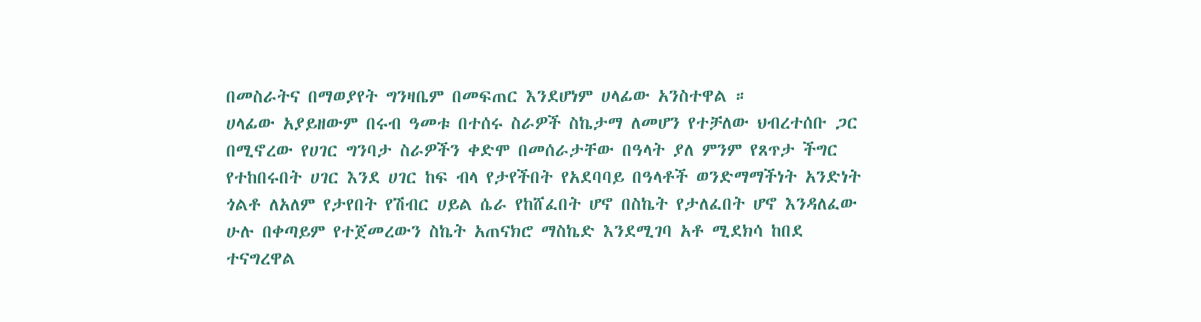በመስራትና በማወያየት ግንዛቤም በመፍጠር እንደሆነም ሀላፊው አንስተዋል ።
ሀላፊው አያይዘውም በሩብ ዓመቱ በተሰሩ ስራዎች ስኬታማ ለመሆን የተቻለው ህብረተሰቡ ጋር በሚኖረው የሀገር ግንባታ ስራዎችን ቀድሞ በመሰራታቸው በዓላት ያለ ምንም የጸጥታ ችግር የተከበሩበት ሀገር እንደ ሀገር ከፍ ብላ የታየችበት የአደባባይ በዓላቶች ወንድማማችነት አንድነት ጎልቶ ለአለም የታየበት የሽብር ሀይል ሴራ የከሸፈበት ሆኖ በስኬት የታለፈበት ሆኖ እንዳለፈው ሁሉ በቀጣይም የተጀመረውን ስኬት አጠናክሮ ማስኬድ እንደሚገባ አቶ ሚደክሳ ከበደ ተናግረዋል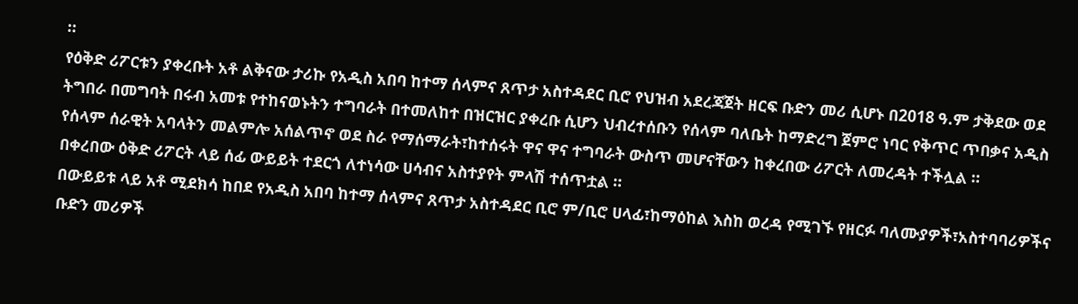።
የዕቅድ ሪፖርቱን ያቀረቡት አቶ ልቅናው ታሪኩ የአዲስ አበባ ከተማ ሰላምና ጸጥታ አስተዳደር ቢሮ የህዝብ አደረጃጀት ዘርፍ ቡድን መሪ ሲሆኑ በ2018 ዓ.ም ታቅደው ወደ ትግበራ በመግባት በሩብ አመቱ የተከናወኑትን ተግባራት በተመለከተ በዝርዝር ያቀረቡ ሲሆን ህብረተሰቡን የሰላም ባለቤት ከማድረግ ጀምሮ ነባር የቅጥር ጥበቃና አዲስ የሰላም ሰራዊት አባላትን መልምሎ አሰልጥኖ ወደ ስራ የማሰማራት፣ከተሰሩት ዋና ዋና ተግባራት ውስጥ መሆናቸውን ከቀረበው ሪፖርት ለመረዳት ተችሏል ።
በቀረበው ዕቅድ ሪፖርት ላይ ሰፊ ውይይት ተደርጎ ለተነሳው ሀሳብና አስተያየት ምላሽ ተሰጥቷል ።
በውይይቱ ላይ አቶ ሚደክሳ ከበደ የአዲስ አበባ ከተማ ሰላምና ጸጥታ አስተዳደር ቢሮ ም/ቢሮ ሀላፊ፣ከማዕከል እስከ ወረዳ የሚገኙ የዘርፉ ባለሙያዎች፣አስተባባሪዎችና ቡድን መሪዎች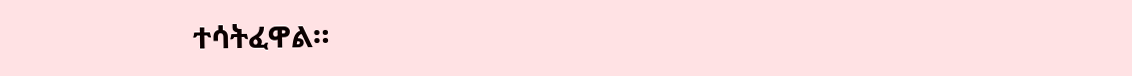ተሳትፈዋል።